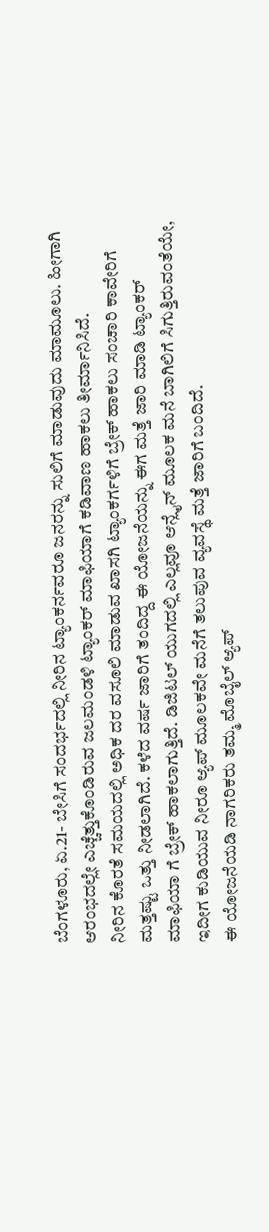ಬೆಂಗಳೂರು, ಏ.21- ಬೇಸಿಗೆ ಸಂದರ್ಭದಲ್ಲಿ ನೀರಿನ ಟ್ಯಾಂಕರ್ನವರೂ ಜನರನ್ನು ಸುಲಿಗೆ ಮಾಡುವುದು ಮಾಮೂಲು. ಹೀಗಾಗಿ ಆರಂಭದಲ್ಲೇ ಎಚ್ಚೆತ್ತುಕೊಂಡಿರುವ ಜಲಮಂಡಳಿ ಟ್ಯಾಂಕರ್ ಮಾಫಿಯಾಗೆ ಕಡಿವಾಣ ಹಾಕಲು ತೀರ್ಮಾನಿಸಿದೆ.
ನೀರಿನ ಕೊರತೆ ಸಮಯದಲ್ಲಿ ಅಧಿಕ ದರ ವಸೂಲಿ ಮಾಡುವ ಖಾಸಗಿ ಟ್ಯಾಂಕರ್ಗಳಿಗೆ ಬ್ರೇಕ್ ಹಾಕಲು ಸಂಚಾರಿ ಕಾವೇರಿಗೆ ಮತ್ತಷ್ಟು ಒತ್ತು ನೀಡಲಾಗಿದೆ. ಕಳೆದ ವರ್ಷ ಜಾರಿಗೆ ತಂದಿದ್ದ ಈ ಯೋಜನೆಯನ್ನು ಈಗ ಮತ್ತೆ ಜಾರಿ ಮಾಡಿ ಟ್ಯಾಂಕರ್ ಮಾಫಿಯಾ ಗೆ ಬ್ರೇಕ್ ಹಾಕಲಾಗುತ್ತಿದೆ. ಡಿಜಿಟಲ್ ಯುಗದಲ್ಲಿ ಎಲ್ಲವೂ ಆನ್ಲೈನ್ ಮೂಲಕ ಮನೆ ಬಾಗಿಲಿಗೆ ಸಿಗುತ್ತಿರುವಂತೆಯೇ, ಇದೀಗ ಕುಡಿಯುವ ನೀರೂ ಆ್ಯಪ್ ಮೂಲಕವೇ ಮನೆಗೆ ತಲುಪುವ ವ್ಯವಸ್ಥೆ ಮತ್ತೆ ಜಾರಿಗೆ ಬಂದಿದೆ.
ಈ ಯೋಜನೆಯಡಿ ನಾಗರಿಕರು ತಮ್ಮ ಮೊಬೈಲ್ ಆ್ಯಪ್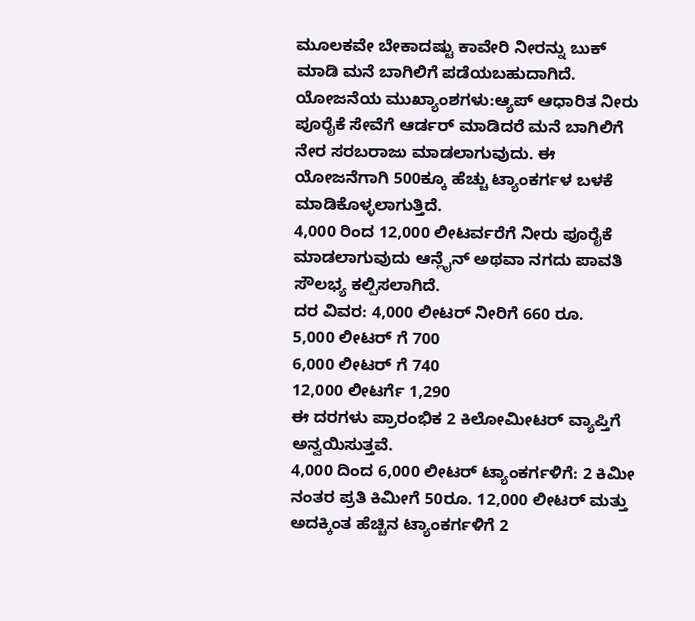ಮೂಲಕವೇ ಬೇಕಾದಷ್ಟು ಕಾವೇರಿ ನೀರನ್ನು ಬುಕ್ ಮಾಡಿ ಮನೆ ಬಾಗಿಲಿಗೆ ಪಡೆಯಬಹುದಾಗಿದೆ. ಯೋಜನೆಯ ಮುಖ್ಯಾಂಶಗಳು:ಆ್ಯಪ್ ಆಧಾರಿತ ನೀರು ಪೂರೈಕೆ ಸೇವೆಗೆ ಆರ್ಡರ್ ಮಾಡಿದರೆ ಮನೆ ಬಾಗಿಲಿಗೆ ನೇರ ಸರಬರಾಜು ಮಾಡಲಾಗುವುದು. ಈ ಯೋಜನೆಗಾಗಿ 500ಕ್ಕೂ ಹೆಚ್ಚು ಟ್ಯಾಂಕರ್ಗಳ ಬಳಕೆ ಮಾಡಿಕೊಳ್ಳಲಾಗುತ್ತಿದೆ.
4,000 ರಿಂದ 12,000 ಲೀಟರ್ವರೆಗೆ ನೀರು ಪೂರೈಕೆ ಮಾಡಲಾಗುವುದು ಆನ್ಲೈನ್ ಅಥವಾ ನಗದು ಪಾವತಿ ಸೌಲಭ್ಯ ಕಲ್ಪಿಸಲಾಗಿದೆ.
ದರ ವಿವರ: 4,000 ಲೀಟರ್ ನೀರಿಗೆ 660 ರೂ.
5,000 ಲೀಟರ್ ಗೆ 700
6,000 ಲೀಟರ್ ಗೆ 740
12,000 ಲೀಟರ್ಗೆ 1,290
ಈ ದರಗಳು ಪ್ರಾರಂಭಿಕ 2 ಕಿಲೋಮೀಟರ್ ವ್ಯಾಪ್ತಿಗೆ ಅನ್ವಯಿಸುತ್ತವೆ.
4,000 ದಿಂದ 6,000 ಲೀಟರ್ ಟ್ಯಾಂಕರ್ಗಳಿಗೆ: 2 ಕಿಮೀ ನಂತರ ಪ್ರತಿ ಕಿಮೀಗೆ 50ರೂ. 12,000 ಲೀಟರ್ ಮತ್ತು ಅದಕ್ಕಿಂತ ಹೆಚ್ಚಿನ ಟ್ಯಾಂಕರ್ಗಳಿಗೆ 2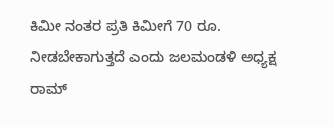ಕಿಮೀ ನಂತರ ಪ್ರತಿ ಕಿಮೀಗೆ 70 ರೂ. ನೀಡಬೇಕಾಗುತ್ತದೆ ಎಂದು ಜಲಮಂಡಳಿ ಅಧ್ಯಕ್ಷ ರಾಮ್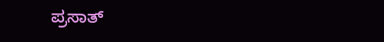ಪ್ರಸಾತ್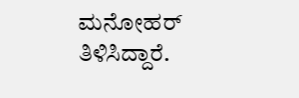ಮನೋಹರ್ ತಿಳಿಸಿದ್ದಾರೆ.